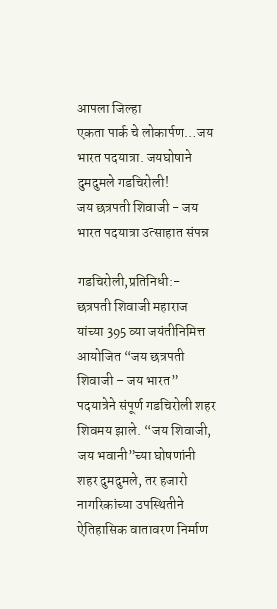आपला जिल्हा
एकता पार्क चे लोकार्पण…जय भारत पदयात्रा. जयघोषाने दुमदुमले गडचिरोली!
जय छत्रपती शिवाजी - जय भारत पदयात्रा उत्साहात संपन्न

गडचिरोली,प्रतिनिधी:-
छत्रपती शिवाजी महाराज यांच्या 395 व्या जयंतीनिमित्त आयोजित “जय छत्रपती शिवाजी – जय भारत” पदयात्रेने संपूर्ण गडचिरोली शहर शिवमय झाले. “जय शिवाजी, जय भवानी”च्या घोषणांनी शहर दुमदुमले, तर हजारो नागरिकांच्या उपस्थितीने ऐतिहासिक वातावरण निर्माण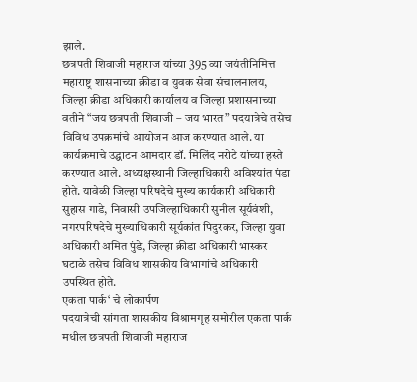झाले.
छत्रपती शिवाजी महाराज यांच्या 395 व्या जयंतीनिमित्त महाराष्ट्र शासनाच्या क्रीडा व युवक सेवा संचालनालय, जिल्हा क्रीडा अधिकारी कार्यालय व जिल्हा प्रशासनाच्या वतीने “जय छत्रपती शिवाजी – जय भारत” पदयात्रेचे तसेच विविध उपक्रमांचे आयोजन आज करण्यात आले. या कार्यक्रमाचे उद्घाटन आमदार डॉ. मिलिंद नरोटे यांच्या हस्ते करण्यात आले. अध्यक्षस्थानी जिल्हाधिकारी अविश्यांत पंडा होते. यावेळी जिल्हा परिषदेचे मुख्य कार्यकारी अधिकारी सुहास गाडे, निवासी उपजिल्हाधिकारी सुनील सूर्यवंशी, नगरपरिषदेचे मुख्याधिकारी सूर्यकांत पिदुरकर, जिल्हा युवा अधिकारी अमित पुंडे, जिल्हा क्रीडा अधिकारी भास्कर घटाळे तसेच विविध शासकीय विभागांचे अधिकारी उपस्थित होते.
एकता पार्क‘ चे लोकार्पण
पदयात्रेची सांगता शासकीय विश्रामगृह समोरील एकता पार्क मधील छत्रपती शिवाजी महाराज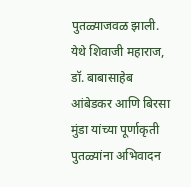पुतळ्याजवळ झाली. येथे शिवाजी महाराज, डॉ. बाबासाहेब आंबेडकर आणि बिरसा मुंडा यांच्या पूर्णाकृती पुतळ्यांना अभिवादन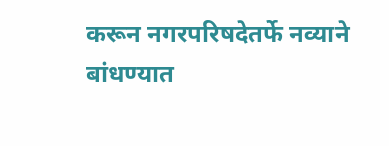करून नगरपरिषदेतर्फे नव्याने बांधण्यात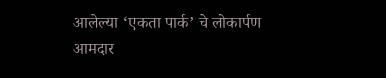आलेल्या ‘एकता पार्क’ चे लोकार्पण आमदार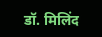डॉ. मिलिंद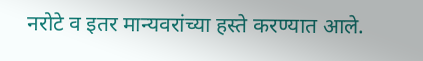नरोटे व इतर मान्यवरांच्या हस्ते करण्यात आले.